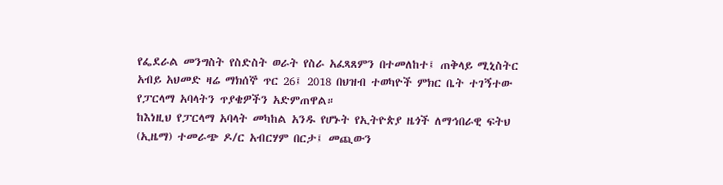የፌደራል መንግስት የስድስት ወራት የስራ አፈጻጸምን በተመለከተ፤ ጠቅላይ ሚኒስትር አብይ አህመድ ዛሬ ማክሰኞ ጥር 26፤ 2018 በህዝብ ተወካዮች ምክር ቤት ተገኝተው የፓርላማ አባላትን ጥያቄዎችን አድምጠዋል።
ከእነዚህ የፓርላማ አባላት መካከል አንዱ የሆኑት የኢትዮጵያ ዜጎች ለማኅበራዊ ፍትህ (ኢዜማ) ተመራጭ ዶ/ር አብርሃም በርታ፤ መጪውን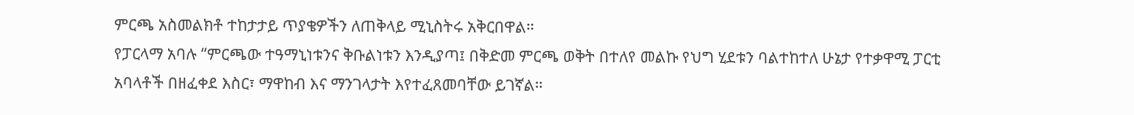ምርጫ አስመልክቶ ተከታታይ ጥያቄዎችን ለጠቅላይ ሚኒስትሩ አቅርበዋል።
የፓርላማ አባሉ “ምርጫው ተዓማኒነቱንና ቅቡልነቱን እንዲያጣ፤ በቅድመ ምርጫ ወቅት በተለየ መልኩ የህግ ሂደቱን ባልተከተለ ሁኔታ የተቃዋሚ ፓርቲ አባላቶች በዘፈቀደ እስር፣ ማዋከብ እና ማንገላታት እየተፈጸመባቸው ይገኛል።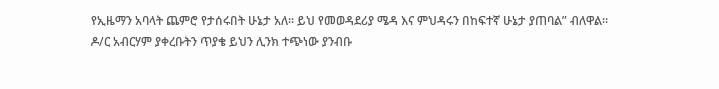የኢዜማን አባላት ጨምሮ የታሰሩበት ሁኔታ አለ። ይህ የመወዳደሪያ ሜዳ እና ምህዳሩን በከፍተኛ ሁኔታ ያጠባል” ብለዋል።
ዶ/ር አብርሃም ያቀረቡትን ጥያቄ ይህን ሊንክ ተጭነው ያንብቡ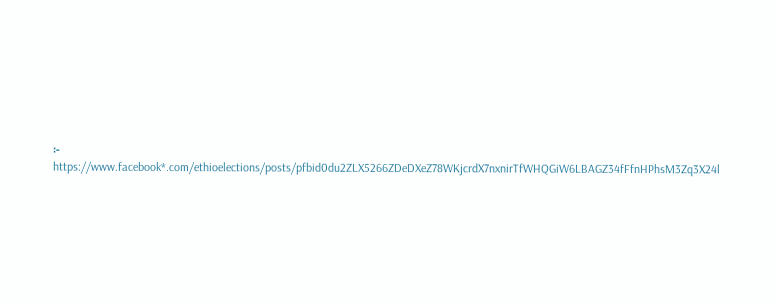፦
https://www.facebook*.com/ethioelections/posts/pfbid0du2ZLX5266ZDeDXeZ78WKjcrdX7nxnirTfWHQGiW6LBAGZ34fFfnHPhsM3Zq3X24l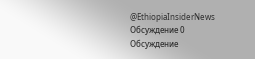@EthiopiaInsiderNews
Обсуждение 0
Обсуждение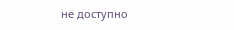не доступно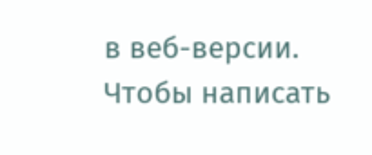в веб-версии. Чтобы написать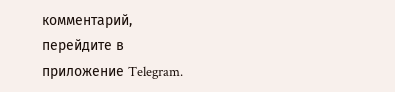комментарий, перейдите в приложение Telegram.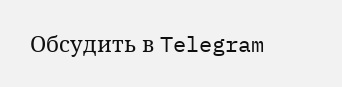Обсудить в Telegram